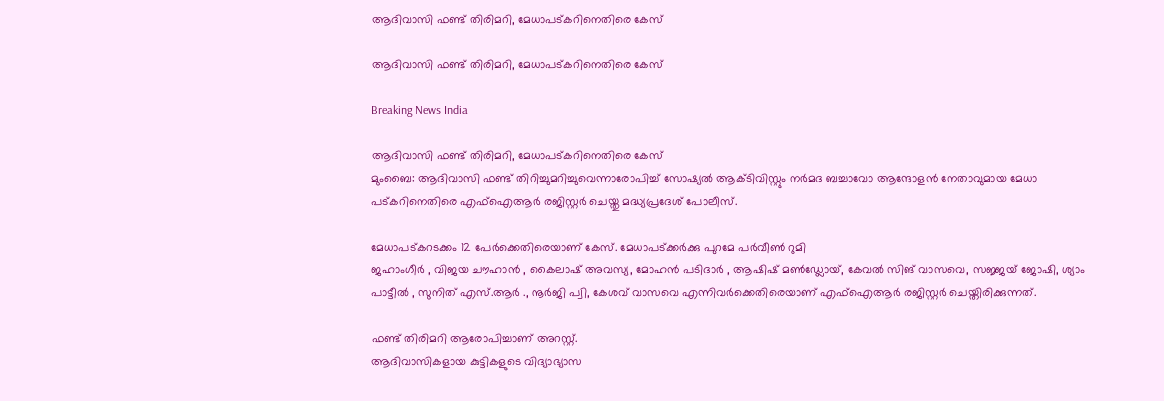ആദിവാസി ഫണ്ട് തിരിമറി, മേധാപട്കറിനെതിരെ കേസ്

ആദിവാസി ഫണ്ട് തിരിമറി, മേധാപട്കറിനെതിരെ കേസ്

Breaking News India

ആദിവാസി ഫണ്ട് തിരിമറി, മേധാപട്കറിനെതിരെ കേസ്
മുംബൈ: ആദിവാസി ഫണ്ട് തിറിച്ചുമറിച്ചുവെന്നാരോപിച്ച് സോഷ്യല്‍ ആക്ടിവിസ്റ്റും നര്‍മദ ബച്ചാവോ ആന്ദോളന്‍ നേതാവുമായ മേധാ പട്കറിനെതിരെ എഫ്ഐആര്‍ രജിസ്റ്റര്‍ ചെയ്തു മദ്ധ്യപ്രദേശ് പോലീസ്.

മേധാപട്കറടക്കം 12 പേര്‍ക്കെതിരെയാണ് കേസ്. മേധാപട്ക്കര്‍ക്കു പുറമേ പര്‍വീണ്‍ റുമി
ജഹാംഗീര്‍ ‍, വിജയ ചൗഹാന്‍ ‍, കൈലാഷ് അവസ്യ, മോഹന്‍ പടിദാര്‍ ‍, ആഷിഷ് മണ്‍ഡ്ലോയ്, കേവല്‍ സിങ് വാസവെ, സജ്ജയ് ജോഷി, ശ്യാം പാട്ടീല്‍ ‍, സുനിത് എസ്.ആര്‍ ‍., നൂര്‍ജി പ്വി, കേശവ് വാസവെ എന്നിവര്‍ക്കെതിരെയാണ് എഫ്ഐആര്‍ രജിസ്റ്റര്‍ ചെയ്തിരിക്കുന്നത്.

ഫണ്ട് തിരിമറി ആരോപിച്ചാണ് അറസ്റ്റ്.
ആദിവാസികളായ കുട്ടികളുടെ വിദ്യാഭ്യാസ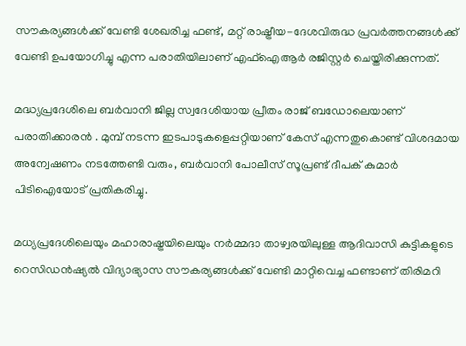സൗകര്യങ്ങള്‍ക്ക് വേണ്ടി ശേഖരിച്ച ഫണ്ട്, മറ്റ് രാഷ്ട്രീയ-ദേശവിരുദ്ധ പ്രവര്‍ത്തനങ്ങള്‍ക്ക് വേണ്ടി ഉപയോഗിച്ചു എന്ന പരാതിയിലാണ് എഫ്ഐആര്‍ രജിസ്റ്റര്‍ ചെയ്തിരിക്കുന്നത്.

മദ്ധ്യപ്രദേശിലെ ബര്‍വാനി ജില്ല സ്വദേശിയായ പ്രീതം രാജ് ബഡോലെയാണ് പരാതിക്കാരന്‍ ‍. മുമ്പ് നടന്ന ഇടപാടുകളെപ്പറ്റിയാണ് കേസ് എന്നതുകൊണ്ട് വിശദമായ അന്വേഷണം നടത്തേണ്ടി വരും, ബര്‍വാനി പോലീസ് സൂപ്രണ്ട് ദീപക് കുമാര്‍ പിടിഐയോട് പ്രതികരിച്ചു.

മധ്യപ്രദേശിലെയും മഹാരാഷ്ട്രയിലെയും നര്‍മ്മദാ താഴ്വരയിലുള്ള ആദിവാസി കുട്ടികളുടെ റെസിഡന്‍ഷ്യല്‍ വിദ്യാഭ്യാസ സൗകര്യങ്ങള്‍ക്ക് വേണ്ടി മാറ്റിവെച്ച ഫണ്ടാണ് തിരിമറി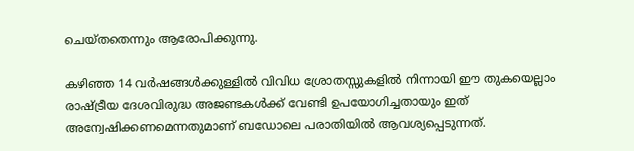ചെയ്തതെന്നും ആരോപിക്കുന്നു.

കഴിഞ്ഞ 14 വര്‍ഷങ്ങള്‍ക്കുള്ളില്‍ വിവിധ ശ്രോതസ്സുകളില്‍ നിന്നായി ഈ തുകയെല്ലാം രാഷ്ട്രീയ ദേശവിരുദ്ധ അജണ്ടകള്‍ക്ക് വേണ്ടി ഉപയോഗിച്ചതായും ഇത് അന്വേഷിക്കണമെന്നതുമാണ് ബഡോലെ പരാതിയില്‍ ആവശ്യപ്പെടുന്നത്.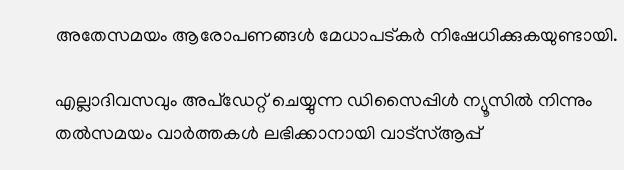അതേസമയം ആരോപണങ്ങള്‍ മേധാപട്കര്‍ നിഷേധിക്കുകയുണ്ടായി.

എല്ലാദിവസവും അപ്ഡേറ്റ് ചെയ്യുന്ന ഡിസൈപ്പിൾ ന്യൂസിൽ നിന്നും തൽസമയം വാർത്തകൾ ലഭിക്കാനായി വാട്സ്ആപ്പ്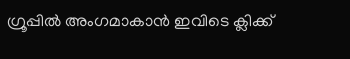ഗ്രൂപ്പിൽ അംഗമാകാൻ ഇവിടെ ക്ലിക്ക്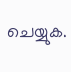ചെയ്യുക.